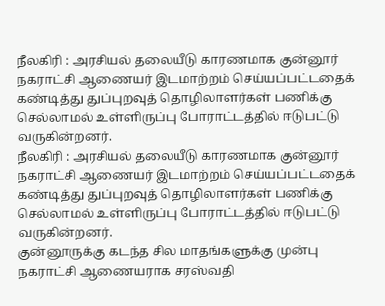நீலகிரி : அரசியல் தலையீடு காரணமாக குன்னூர் நகராட்சி ஆணையர் இடமாற்றம் செய்யப்பட்டதைக் கண்டித்து துப்புறவுத் தொழிலாளர்கள் பணிக்கு செல்லாமல் உள்ளிருப்பு போராட்டத்தில் ஈடுபட்டு வருகின்றனர்.
நீலகிரி : அரசியல் தலையீடு காரணமாக குன்னூர் நகராட்சி ஆணையர் இடமாற்றம் செய்யப்பட்டதைக் கண்டித்து துப்புறவுத் தொழிலாளர்கள் பணிக்கு செல்லாமல் உள்ளிருப்பு போராட்டத்தில் ஈடுபட்டு வருகின்றனர்.
குன்னூருக்கு கடந்த சில மாதங்களுக்கு முன்பு நகராட்சி ஆணையராக சரஸ்வதி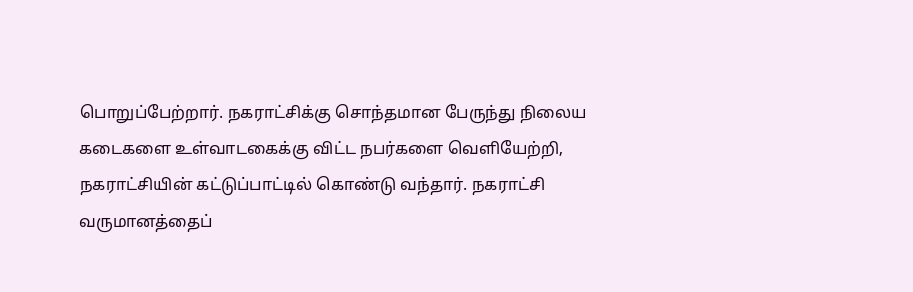பொறுப்பேற்றார். நகராட்சிக்கு சொந்தமான பேருந்து நிலைய கடைகளை உள்வாடகைக்கு விட்ட நபர்களை வெளியேற்றி, நகராட்சியின் கட்டுப்பாட்டில் கொண்டு வந்தார். நகராட்சி வருமானத்தைப்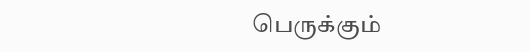பெருக்கும்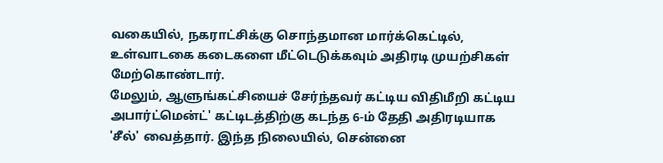வகையில், நகராட்சிக்கு சொந்தமான மார்க்கெட்டில், உள்வாடகை கடைகளை மீட்டெடுக்கவும் அதிரடி முயற்சிகள் மேற்கொண்டார்.
மேலும், ஆளுங்கட்சியைச் சேர்ந்தவர் கட்டிய விதிமீறி கட்டிய அபார்ட்மென்ட்' கட்டிடத்திற்கு கடந்த 6-ம் தேதி அதிரடியாக 'சீல்' வைத்தார். இந்த நிலையில், சென்னை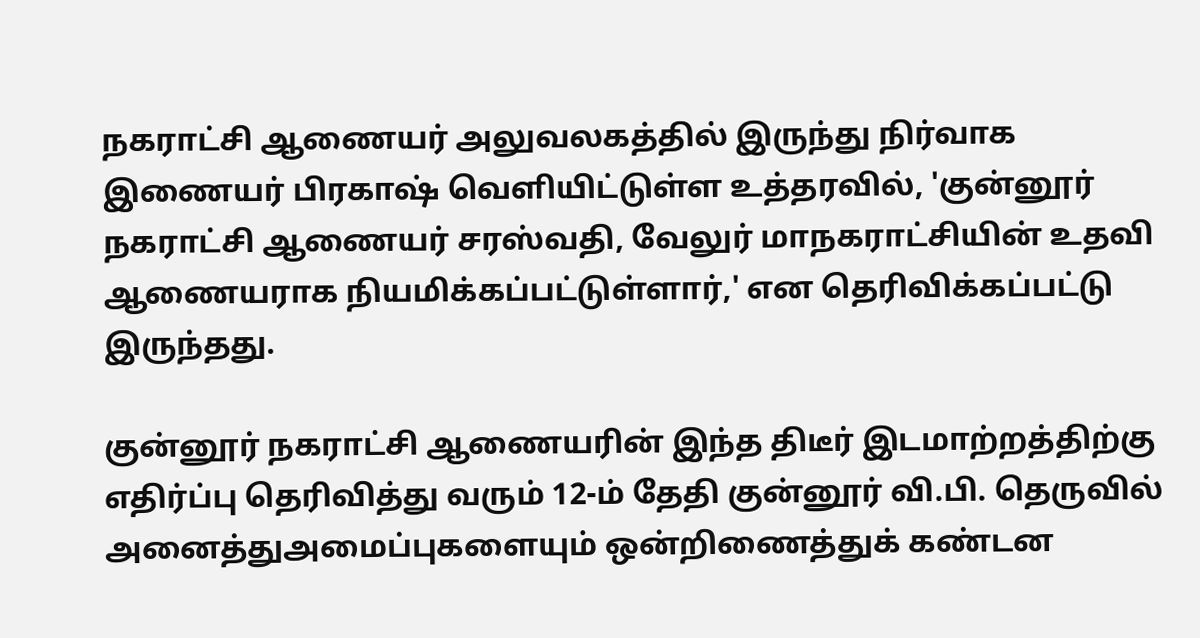நகராட்சி ஆணையர் அலுவலகத்தில் இருந்து நிர்வாக இணையர் பிரகாஷ் வெளியிட்டுள்ள உத்தரவில், 'குன்னூர் நகராட்சி ஆணையர் சரஸ்வதி, வேலுர் மாநகராட்சியின் உதவி ஆணையராக நியமிக்கப்பட்டுள்ளார்,' என தெரிவிக்கப்பட்டு இருந்தது.

குன்னூர் நகராட்சி ஆணையரின் இந்த திடீர் இடமாற்றத்திற்கு எதிர்ப்பு தெரிவித்து வரும் 12-ம் தேதி குன்னூர் வி.பி. தெருவில் அனைத்துஅமைப்புகளையும் ஒன்றிணைத்துக் கண்டன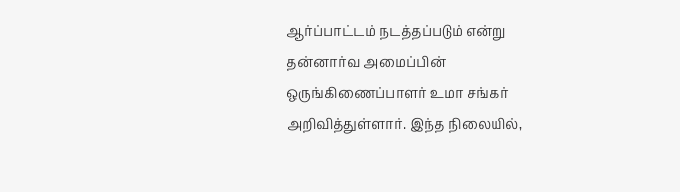ஆர்ப்பாட்டம் நடத்தப்படும் என்று தன்னார்வ அமைப்பின் ஒருங்கிணைப்பாளர் உமா சங்கர் அறிவித்துள்ளார். இந்த நிலையில்,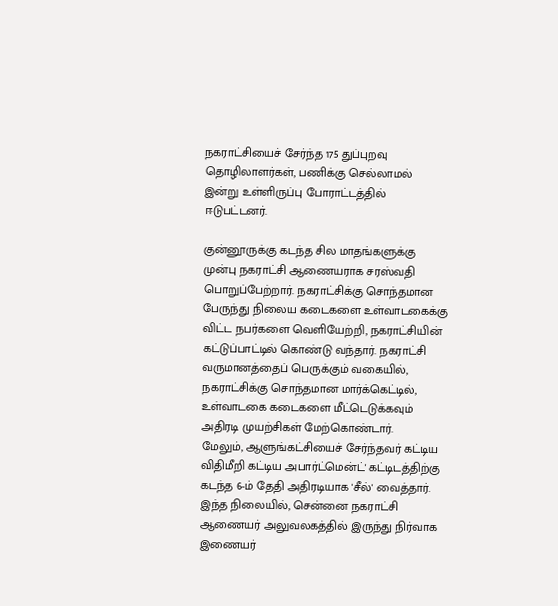நகராட்சியைச் சேர்ந்த 175 துப்புறவு தொழிலாளர்கள், பணிக்கு செல்லாமல் இன்று உள்ளிருப்பு போராட்டத்தில் ஈடுபட்டனர்.

குன்னூருக்கு கடந்த சில மாதங்களுக்கு முன்பு நகராட்சி ஆணையராக சரஸ்வதி பொறுப்பேற்றார். நகராட்சிக்கு சொந்தமான பேருந்து நிலைய கடைகளை உள்வாடகைக்கு விட்ட நபர்களை வெளியேற்றி, நகராட்சியின் கட்டுப்பாட்டில் கொண்டு வந்தார். நகராட்சி வருமானத்தைப் பெருக்கும் வகையில், நகராட்சிக்கு சொந்தமான மார்க்கெட்டில், உள்வாடகை கடைகளை மீட்டெடுக்கவும் அதிரடி முயற்சிகள் மேற்கொண்டார்.
மேலும், ஆளுங்கட்சியைச் சேர்ந்தவர் கட்டிய விதிமீறி கட்டிய அபார்ட்மென்ட்' கட்டிடத்திற்கு கடந்த 6-ம் தேதி அதிரடியாக 'சீல்' வைத்தார். இந்த நிலையில், சென்னை நகராட்சி ஆணையர் அலுவலகத்தில் இருந்து நிர்வாக இணையர்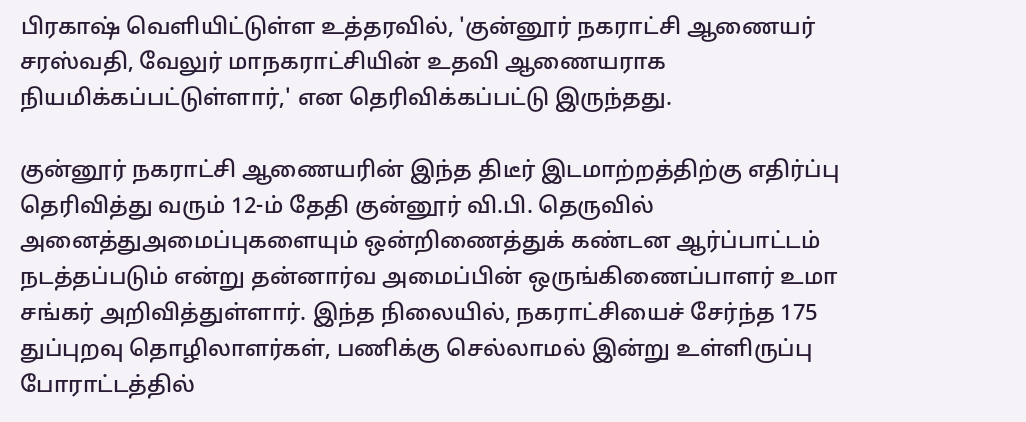பிரகாஷ் வெளியிட்டுள்ள உத்தரவில், 'குன்னூர் நகராட்சி ஆணையர் சரஸ்வதி, வேலுர் மாநகராட்சியின் உதவி ஆணையராக நியமிக்கப்பட்டுள்ளார்,' என தெரிவிக்கப்பட்டு இருந்தது.

குன்னூர் நகராட்சி ஆணையரின் இந்த திடீர் இடமாற்றத்திற்கு எதிர்ப்பு தெரிவித்து வரும் 12-ம் தேதி குன்னூர் வி.பி. தெருவில் அனைத்துஅமைப்புகளையும் ஒன்றிணைத்துக் கண்டன ஆர்ப்பாட்டம் நடத்தப்படும் என்று தன்னார்வ அமைப்பின் ஒருங்கிணைப்பாளர் உமா சங்கர் அறிவித்துள்ளார். இந்த நிலையில், நகராட்சியைச் சேர்ந்த 175 துப்புறவு தொழிலாளர்கள், பணிக்கு செல்லாமல் இன்று உள்ளிருப்பு போராட்டத்தில்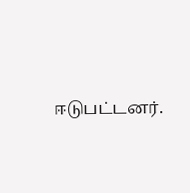ஈடுபட்டனர்.